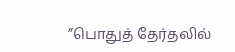”பொதுத் தேர்தலில்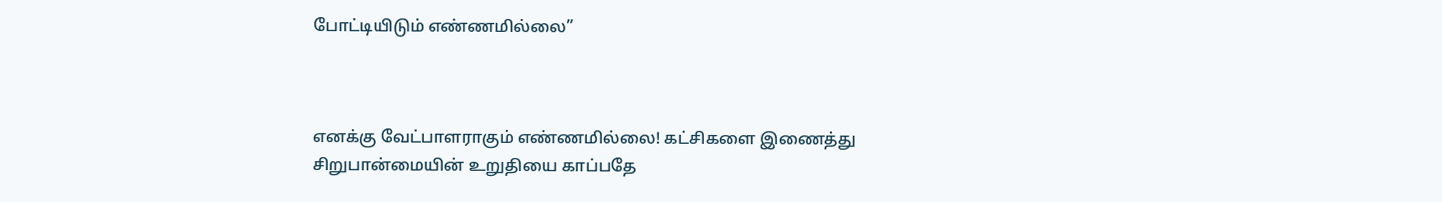போட்டியிடும் எண்ணமில்லை”



எனக்கு வேட்பாளராகும் எண்ணமில்லை! கட்சிகளை இணைத்து சிறுபான்மையின் உறுதியை காப்பதே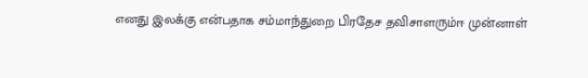எனது இலக்கு என்பதாக சம்மாந்துறை பிரதேச தவிசாளரும்ஈ முன்னாள்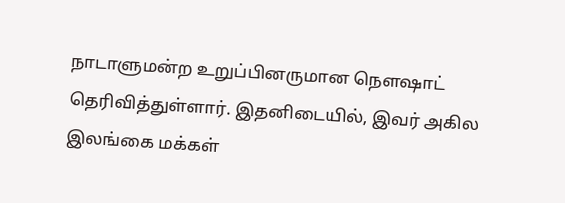நாடாளுமன்ற உறுப்பினருமான நௌஷாட் தெரிவித்துள்ளார். இதனிடையில், இவர் அகில இலங்கை மக்கள்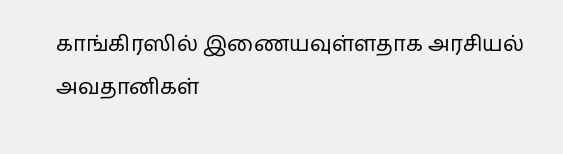காங்கிரஸில் இணையவுள்ளதாக அரசியல் அவதானிகள்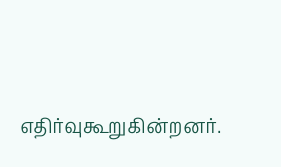எதிர்வுகூறுகின்றனர்.